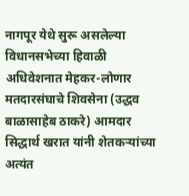नागपूर येथे सुरू असलेल्या विधानसभेच्या हिवाळी अधिवेशनात मेहकर-लोणार मतदारसंघाचे शिवसेना (उद्धव बाळासाहेब ठाकरे) आमदार सिद्धार्थ खरात यांनी शेतकऱ्यांच्या अत्यंत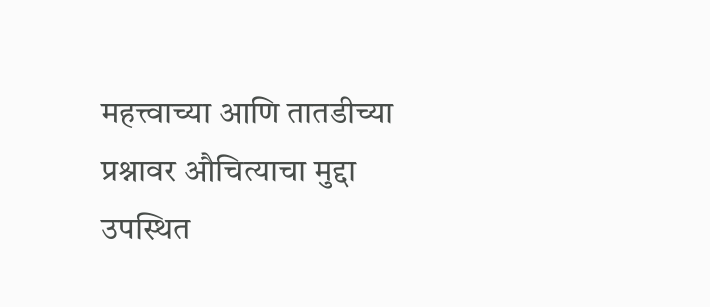महत्त्वाच्या आणि तातडीच्या प्रश्नावर औचित्याचा मुद्दा उपस्थित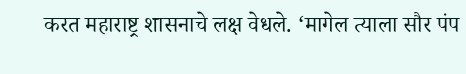करत महाराष्ट्र शासनाचे लक्ष वेधले. ‘मागेल त्याला सौर पंप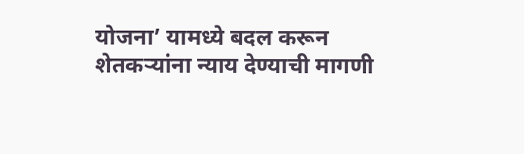योजना’ यामध्ये बदल करून शेतकऱ्यांना न्याय देण्याची मागणी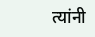त्यांनी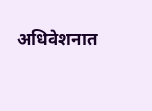अधिवेशनात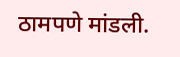ठामपणे मांडली.